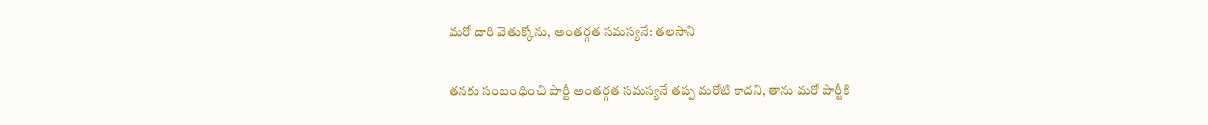మరో దారి వెతుక్కోను, అంతర్గత సమస్యనే: తలసాని

తనకు సంబంధించి పార్టీ అంతర్గత సమస్యనే తప్ప మరోటి కాదని, తాను మరో పార్టీకి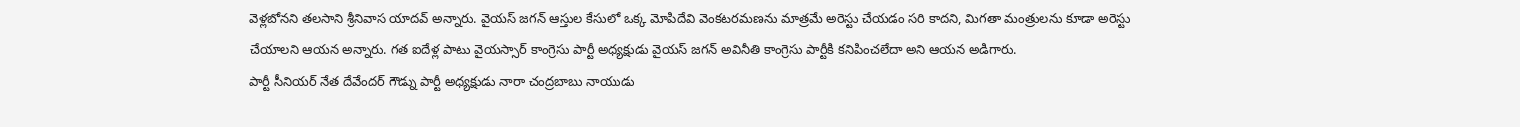వెళ్లబోనని తలసాని శ్రీనివాస యాదవ్ అన్నారు. వైయస్ జగన్ ఆస్తుల కేసులో ఒక్క మోపిదేవి వెంకటరమణను మాత్రమే అరెస్టు చేయడం సరి కాదని, మిగతా మంత్రులను కూడా అరెస్టు చేయాలని ఆయన అన్నారు. గత ఐదేళ్ల పాటు వైయస్సార్ కాంగ్రెసు పార్టీ అధ్యక్షుడు వైయస్ జగన్ అవినీతి కాంగ్రెసు పార్టీకి కనిపించలేదా అని ఆయన అడిగారు.
పార్టీ సీనియర్ నేత దేవేందర్ గౌడ్ను పార్టీ అధ్యక్షుడు నారా చంద్రబాబు నాయుడు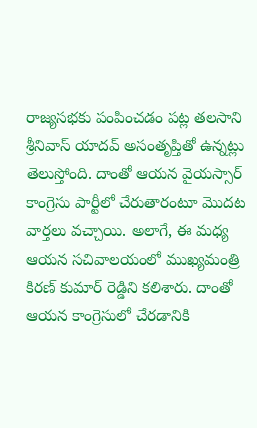రాజ్యసభకు పంపించడం పట్ల తలసాని శ్రీనివాస్ యాదవ్ అసంతృప్తితో ఉన్నట్లు తెలుస్తోంది. దాంతో ఆయన వైయస్సార్ కాంగ్రెసు పార్టీలో చేరుతారంటూ మొదట వార్తలు వచ్చాయి. అలాగే, ఈ మధ్య ఆయన సచివాలయంలో ముఖ్యమంత్రి కిరణ్ కుమార్ రెడ్డిని కలిశారు. దాంతో ఆయన కాంగ్రెసులో చేరడానికి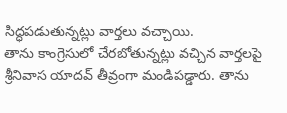సిద్ధపడుతున్నట్లు వార్తలు వచ్చాయి.
తాను కాంగ్రెసులో చేరబోతున్నట్లు వచ్చిన వార్తలపై శ్రీనివాస యాదవ్ తీవ్రంగా మండిపడ్డారు. తాను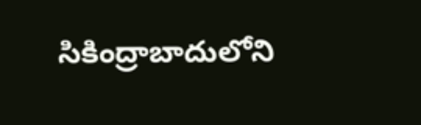సికింద్రాబాదులోని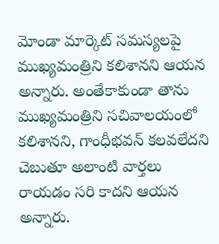మోండా మార్కెట్ సమస్యలపై ముఖ్యమంత్రిని కలిశానని ఆయన అన్నారు. అంతేకాకుండా తాను ముఖ్యమంత్రిని సచివాలయంలో కలిశానని, గాంధీభవన్ కలవలేదని చెబుతూ అలాంటి వార్తలు రాయడం సరి కాదని ఆయన అన్నారు.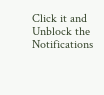Click it and Unblock the Notifications